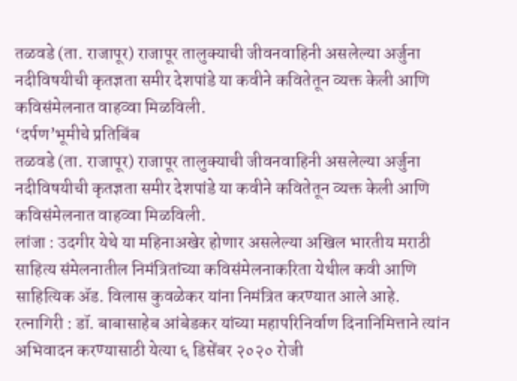तळवडे (ता. राजापूर) राजापूर तालुक्याची जीवनवाहिनी असलेल्या अर्जुना नदीविषयीची कृतज्ञता समीर देशपांडे या कवीने कवितेतून व्यक्त केली आणि कविसंमेलनात वाहव्वा मिळविली.
‘दर्पण’भूमीचे प्रतिबिंब
तळवडे (ता. राजापूर) राजापूर तालुक्याची जीवनवाहिनी असलेल्या अर्जुना नदीविषयीची कृतज्ञता समीर देशपांडे या कवीने कवितेतून व्यक्त केली आणि कविसंमेलनात वाहव्वा मिळविली.
लांजा : उदगीर येथे या महिनाअखेर होणार असलेल्या अखिल भारतीय मराठी साहित्य संमेलनातील निमंत्रितांच्या कविसंमेलनाकरिता येथील कवी आणि साहित्यिक ॲड. विलास कुवळेकर यांना निमंत्रित करण्यात आले आहे.
रत्नागिरी : डॉ. बाबासाहेब आंबेडकर यांच्या महापरिनिर्वाण दिनानिमित्ताने त्यांन अभिवादन करण्यासाठी येत्या ६ डिसेंबर २०२० रोजी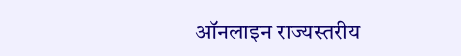ऑनलाइन राज्यस्तरीय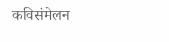कविसंमेलन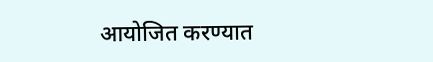आयोजित करण्यात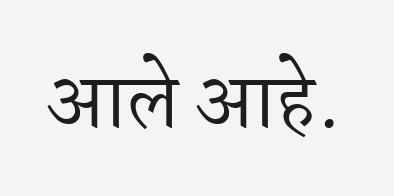आले आहे.